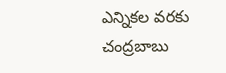ఎన్నికల వరకు చంద్రబాబు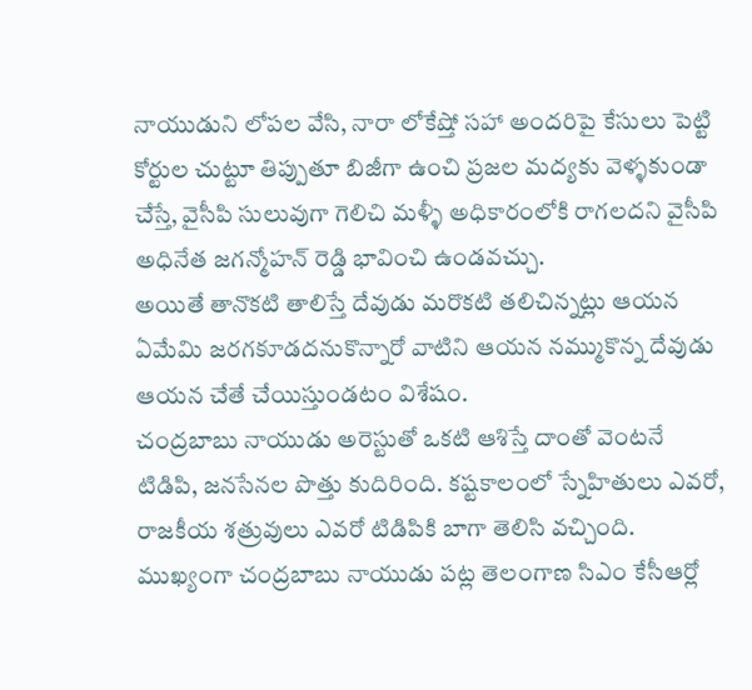నాయుడుని లోపల వేసి, నారా లోకేష్తో సహా అందరిపై కేసులు పెట్టి కోర్టుల చుట్టూ తిప్పుతూ బిజీగా ఉంచి ప్రజల మద్యకు వెళ్ళకుండా చేస్తే, వైసీపి సులువుగా గెలిచి మళ్ళీ అధికారంలోకి రాగలదని వైసీపి అధినేత జగన్మోహన్ రెడ్డి భావించి ఉండవచ్చు.
అయితే తానొకటి తాలిస్తే దేవుడు మరొకటి తలిచిన్నట్లు ఆయన ఏమేమి జరగకూడదనుకొన్నారో వాటిని ఆయన నమ్ముకొన్న దేవుడు ఆయన చేతే చేయిస్తుండటం విశేషం.
చంద్రబాబు నాయుడు అరెస్టుతో ఒకటి ఆశిస్తే దాంతో వెంటనే టిడిపి, జనసేనల పొత్తు కుదిరింది. కష్టకాలంలో స్నేహితులు ఎవరో, రాజకీయ శత్రువులు ఎవరో టిడిపికి బాగా తెలిసి వచ్చింది. ముఖ్యంగా చంద్రబాబు నాయుడు పట్ల తెలంగాణ సిఎం కేసీఆర్లో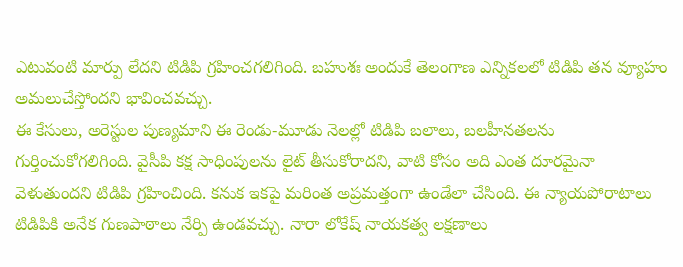ఎటువంటి మార్పు లేదని టిడిపి గ్రహించగలిగింది. బహుశః అందుకే తెలంగాణ ఎన్నికలలో టిడిపి తన వ్యూహం అమలుచేస్తోందని భావించవచ్చు.
ఈ కేసులు, అరెస్టుల పుణ్యమాని ఈ రెండు-మూడు నెలల్లో టిడిపి బలాలు, బలహీనతలను గుర్తించుకోగలిగింది. వైసీపి కక్ష సాధింపులను లైట్ తీసుకోరాదని, వాటి కోసం అది ఎంత దూరమైనా వెళుతుందని టిడిపి గ్రహించింది. కనుక ఇకపై మరింత అప్రమత్తంగా ఉండేలా చేసింది. ఈ న్యాయపోరాటాలు టిడిపికి అనేక గుణపాఠాలు నేర్పి ఉండవచ్చు. నారా లోకేష్ నాయకత్వ లక్షణాలు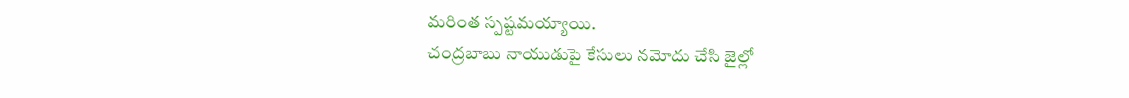మరింత స్పష్టమయ్యాయి.
చంద్రబాబు నాయుడుపై కేసులు నమోదు చేసి జైల్లో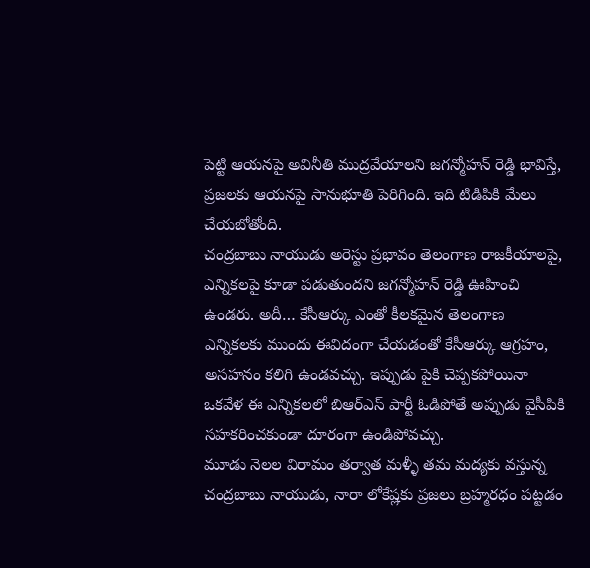పెట్టి ఆయనపై అవినీతి ముద్రవేయాలని జగన్మోహన్ రెడ్డి భావిస్తే, ప్రజలకు ఆయనపై సానుభూతి పెరిగింది. ఇది టిడిపికి మేలు చేయబోతోంది.
చంద్రబాబు నాయుడు అరెస్టు ప్రభావం తెలంగాణ రాజకీయాలపై, ఎన్నికలపై కూడా పడుతుందని జగన్మోహన్ రెడ్డి ఊహించి ఉండరు. అదీ… కేసీఆర్కు ఎంతో కీలకమైన తెలంగాణ ఎన్నికలకు ముందు ఈవిదంగా చేయడంతో కేసీఆర్కు ఆగ్రహం, అసహనం కలిగి ఉండవచ్చు. ఇప్పుడు పైకి చెప్పకపోయినా ఒకవేళ ఈ ఎన్నికలలో బిఆర్ఎస్ పార్టీ ఓడిపోతే అప్పుడు వైసీపికి సహకరించకుండా దూరంగా ఉండిపోవచ్చు.
మూడు నెలల విరామం తర్వాత మళ్ళీ తమ మద్యకు వస్తున్న చంద్రబాబు నాయుడు, నారా లోకేష్లకు ప్రజలు బ్రహ్మరధం పట్టడం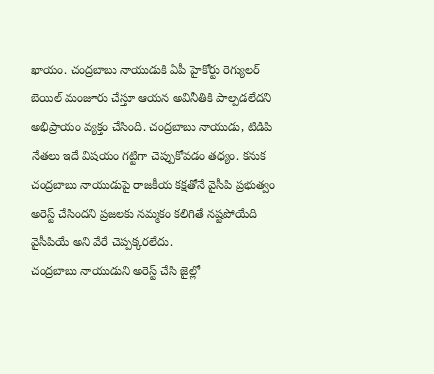ఖాయం. చంద్రబాబు నాయుడుకి ఏపీ హైకోర్టు రెగ్యులర్ బెయిల్ మంజూరు చేస్తూ ఆయన అవినీతికి పాల్పడలేదని అభిప్రాయం వ్యక్తం చేసింది. చంద్రబాబు నాయుడు, టిడిపి నేతలు ఇదే విషయం గట్టిగా చెప్పుకోవడం తధ్యం. కనుక చంద్రబాబు నాయుడుపై రాజకీయ కక్షతోనే వైసీపి ప్రభుత్వం అరెస్ట్ చేసిందని ప్రజలకు నమ్మకం కలిగితే నష్టపోయేది వైసీపియే అని వేరే చెప్పక్కరలేదు.
చంద్రబాబు నాయుడుని అరెస్ట్ చేసి జైల్లో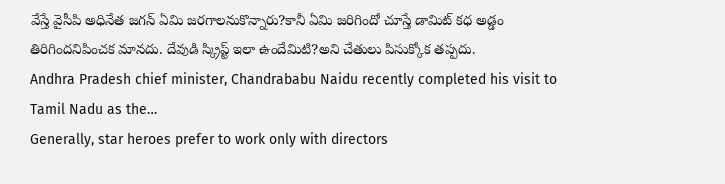వేస్తే వైసీపి అధినేత జగన్ ఏమి జరగాలనుకొన్నారు?కానీ ఏమి జరిగిందో చూస్తే డామిట్ కధ అడ్డం తిరిగిందనిపించక మానదు. దేవుడి స్క్రిప్ట్ ఇలా ఉందేమిటి?అని చేతులు పిసుక్కోక తప్పదు.
Andhra Pradesh chief minister, Chandrababu Naidu recently completed his visit to Tamil Nadu as the…
Generally, star heroes prefer to work only with directors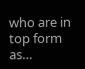who are in top form as…